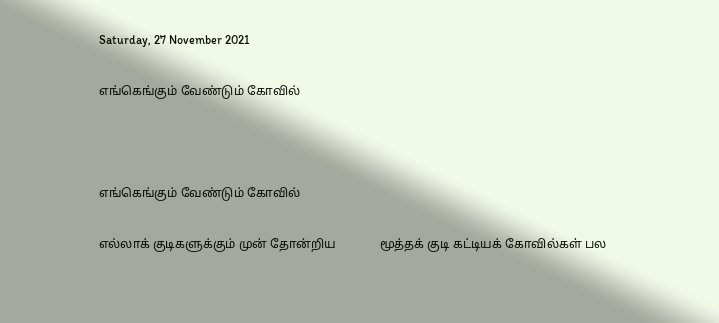Saturday, 27 November 2021

எங்கெங்கும் வேண்டும் கோவில்



எங்கெங்கும் வேண்டும் கோவில்

எல்லாக் குடிகளுக்கும் முன் தோன்றிய              மூத்தக் குடி கட்டியக் கோவில்கள் பல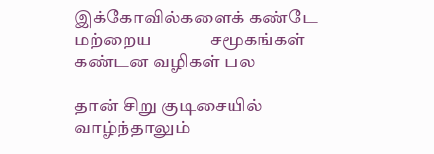இக்கோவில்களைக் கண்டே மற்றைய              சமூகங்கள் கண்டன வழிகள் பல

தான் சிறு குடிசையில் வாழ்ந்தாலும்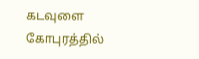கடவுளை கோபுரத்தில்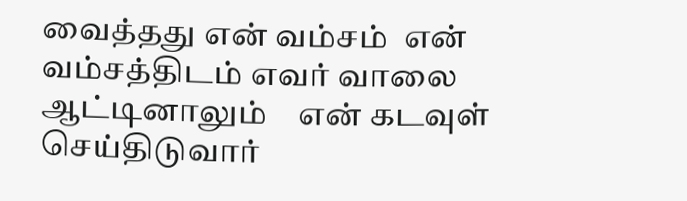வைத்தது என் வம்சம்  என் வம்சத்திடம் எவர் வாலை ஆட்டினாலும்    என் கடவுள் செய்திடுவார்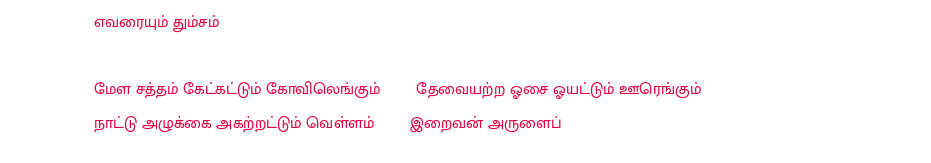எவரையும் தும்சம்

மேள சத்தம் கேட்கட்டும் கோவிலெங்கும்        தேவையற்ற ஓசை ஓயட்டும் ஊரெங்கும்          நாட்டு அழுக்கை அகற்றட்டும் வெள்ளம்        இறைவன் அருளைப்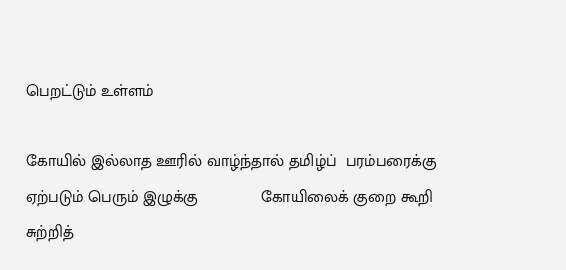பெறட்டும் உள்ளம்

கோயில் இல்லாத ஊரில் வாழ்ந்தால் தமிழ்ப்  பரம்பரைக்கு ஏற்படும் பெரும் இழுக்கு              கோயிலைக் குறை கூறி சுற்றித்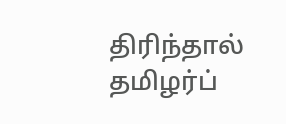திரிந்தால் தமிழர்ப்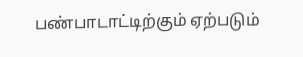பண்பாடாட்டிற்கும் ஏற்படும்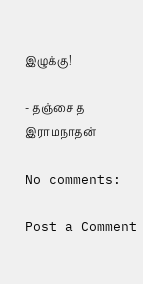இழுக்கு!

- தஞ்சை த இராமநாதன்

No comments:

Post a Comment